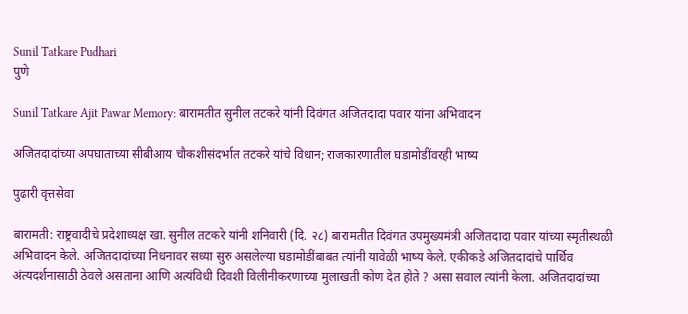Sunil Tatkare Pudhari
पुणे

Sunil Tatkare Ajit Pawar Memory: बारामतीत सुनील तटकरे यांनी दिवंगत अजितदादा पवार यांना अभिवादन

अजितदादांच्या अपघाताच्या सीबीआय चौकशीसंदर्भात तटकरे यांचे विधान; राजकारणातील घडामोडींवरही भाष्य

पुढारी वृत्तसेवा

बारामती: राष्ट्रवादीचे प्रदेशाध्यक्ष खा. सुनील तटकरे यांनी शनिवारी (दि. २८) बारामतीत दिवंगत उपमुख्यमंत्री अजितदादा पवार यांच्या स्मृतीस्थळी अभिवादन केले. अजितदादांच्या निधनावर सध्या सुरु असलेल्या घडामोडींबाबत त्यांनी यावेळी भाष्य केले. एकीकडे अजितदादांचे पार्थिव अंत्यदर्शनासाठी ठेवले असताना आणि अत्यंविधी दिवशी विलीनीकरणाच्या मुलाखती कोण देत होते ? असा सवाल त्यांनी केला. अजितदादांच्या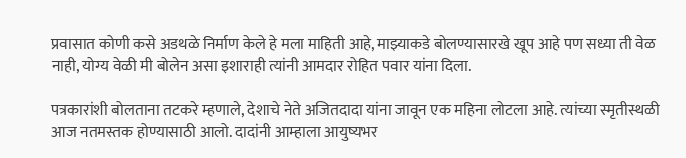प्रवासात कोणी कसे अडथळे निर्माण केले हे मला माहिती आहे, माझ्याकडे बोलण्यासारखे खूप आहे पण सध्या ती वेळ नाही, योग्य वेळी मी बोलेन असा इशाराही त्यांनी आमदार रोहित पवार यांना दिला.

पत्रकारांशी बोलताना तटकरे म्हणाले, देशाचे नेते अजितदादा यांना जावून एक महिना लोटला आहे. त्यांच्या स्मृतीस्थळी आज नतमस्तक होण्यासाठी आलो. दादांनी आम्हाला आयुष्यभर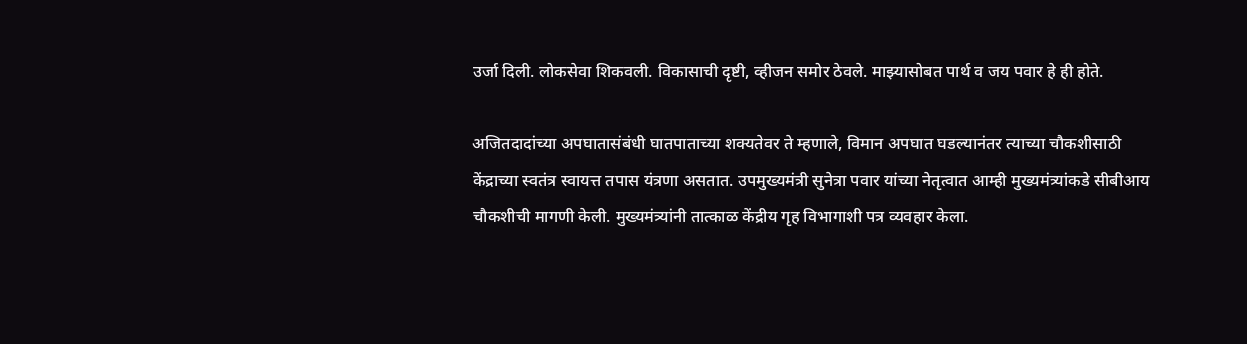उर्जा दिली. लोकसेवा शिकवली. विकासाची दृष्टी, व्हीजन समोर ठेवले. माझ्यासोबत पार्थ व जय पवार हे ही होते.

अजितदादांच्या अपघातासंबंधी घातपाताच्या शक्यतेवर ते म्हणाले, विमान अपघात घडल्यानंतर त्याच्या चौकशीसाठी केंद्राच्या स्वतंत्र स्वायत्त तपास यंत्रणा असतात. उपमुख्यमंत्री सुनेत्रा पवार यांच्या नेतृत्वात आम्ही मुख्यमंत्र्यांकडे सीबीआय चौकशीची मागणी केली. मुख्यमंत्र्यांनी तात्काळ केंद्रीय गृह विभागाशी पत्र व्यवहार केला.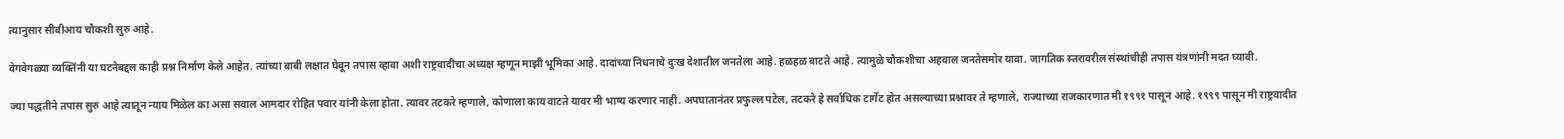त्यानुसार सीबीआय चौकशी सुरु आहे.

वेगवेगळ्या व्यक्तिंनी या घटनेबद्दल काही प्रश्न निर्माण केले आहेत. त्यांच्या बाबी लक्षात घेवून तपास व्हावा अशी राष्ट्रवादीचा अध्यक्ष म्हणून माझी भूमिका आहे. दादांच्या निधनाचे दुःख देशातील जनतेला आहे. हळहळ वाटते आहे. त्यामुळे चौकशीचा अहवाल जनतेसमोर यावा. जागतिक स्तरावरील संस्थांचीही तपास यंत्रणांनी मदत घ्यावी.

ज्या पद्धतीने तपास सुरु आहे त्यातून न्याय मिळेल का असा सवाल आमदार रोहित पवार यांनी केला होता. त्यावर तटकरे म्हणाले, कोणाला काय वाटते यावर मी भाष्य करणार नाही. अपघातानंतर प्रफुल्ल पटेल, तटकरे हे सर्वाधिक टार्गेट होत असल्याच्या प्रश्नावर ते म्हणाले, राज्याच्या राजकारणात मी १९९१ पासून आहे. १९९९ पासून मी राष्ट्रवादीत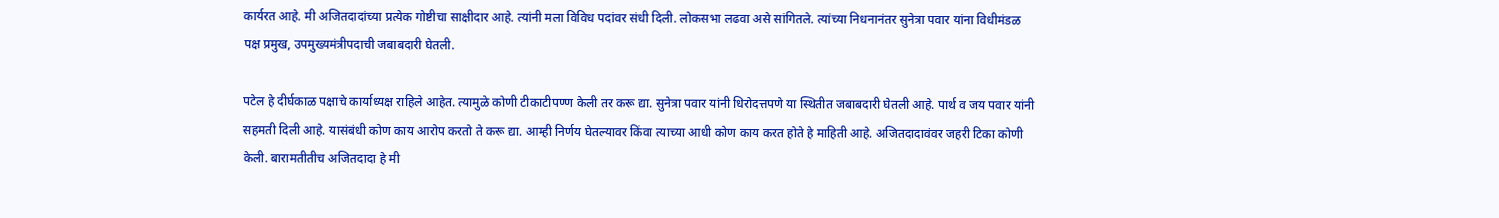कार्यरत आहे. मी अजितदादांच्या प्रत्येक गोष्टीचा साक्षीदार आहे. त्यांनी मला विविध पदांवर संधी दिली. लोकसभा लढवा असे सांगितले. त्यांच्या निधनानंतर सुनेत्रा पवार यांना विधीमंडळ पक्ष प्रमुख, उपमुख्यमंत्रीपदाची जबाबदारी घेतली.

पटेल हे दीर्घकाळ पक्षाचे कार्याध्यक्ष राहिले आहेत. त्यामुळे कोणी टीकाटीपण्ण केली तर करू द्या. सुनेत्रा पवार यांनी धिरोदत्तपणे या स्थितीत जबाबदारी घेतली आहे. पार्थ व जय पवार यांनी सहमती दिली आहे. यासंबंधी कोण काय आरोप करतो ते करू द्या. आम्ही निर्णय घेतल्यावर किंवा त्याच्या आधी कोण काय करत होते हे माहिती आहे. अजितदादावंवर जहरी टिका कोणी केली. बारामतीतीच अजितदादा हे मी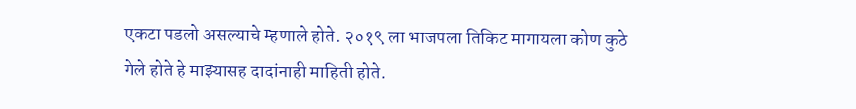एकटा पडलो असल्याचे म्हणाले होते. २०१९ ला भाजपला तिकिट मागायला कोण कुठे गेले होते हे माझ्यासह दादांनाही माहिती होते.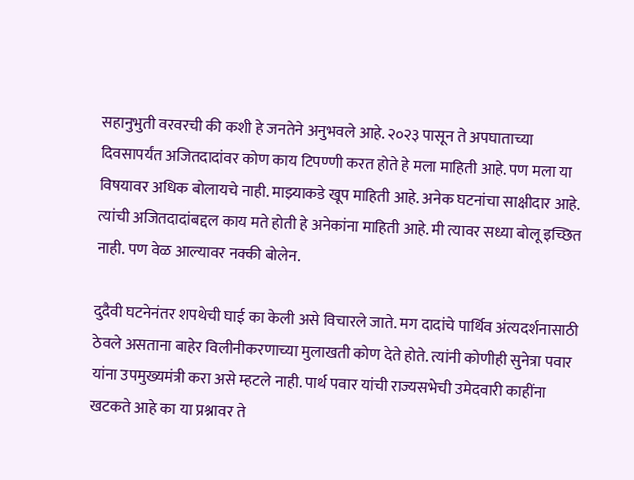सहानुभुती वरवरची की कशी हे जनतेने अनुभवले आहे. २०२३ पासून ते अपघाताच्या दिवसापर्यंत अजितदादांवर कोण काय टिपण्णी करत होते हे मला माहिती आहे. पण मला या विषयावर अधिक बोलायचे नाही. माझ्याकडे खूप माहिती आहे. अनेक घटनांचा साक्षीदार आहे. त्यांची अजितदादांबद्दल काय मते होती हे अनेकांना माहिती आहे. मी त्यावर सध्या बोलू इच्छित नाही. पण वेळ आल्यावर नक्की बोलेन.

दुदैवी घटनेनंतर शपथेची घाई का केली असे विचारले जाते. मग दादांचे पार्थिव अंत्यदर्शनासाठी ठेवले असताना बाहेर विलीनीकरणाच्या मुलाखती कोण देते होते. त्यांनी कोणीही सुनेत्रा पवार यांना उपमुख्यमंत्री करा असे म्हटले नाही. पार्थ पवार यांची राज्यसभेची उमेदवारी काहींना खटकते आहे का या प्रश्नावर ते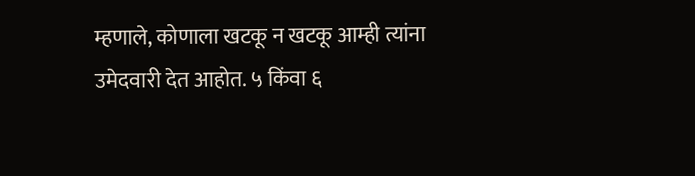म्हणाले, कोणाला खटकू न खटकू आम्ही त्यांना उमेदवारी देत आहोत. ५ किंवा ६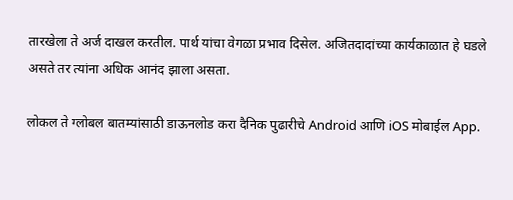तारखेला ते अर्ज दाखल करतील. पार्थ यांचा वेगळा प्रभाव दिसेल. अजितदादांच्या कार्यकाळात हे घडले असते तर त्यांना अधिक आनंद झाला असता.

लोकल ते ग्लोबल बातम्यांसाठी डाऊनलोड करा दैनिक पुढारीचे Android आणि iOS मोबाईल App.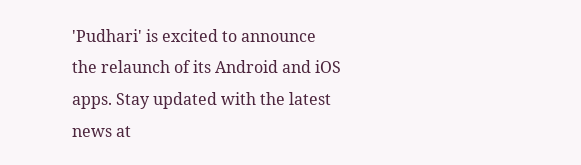'Pudhari' is excited to announce the relaunch of its Android and iOS apps. Stay updated with the latest news at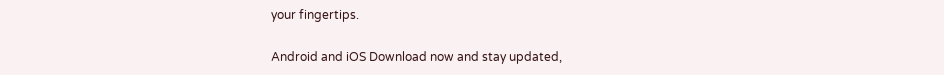your fingertips.

Android and iOS Download now and stay updated,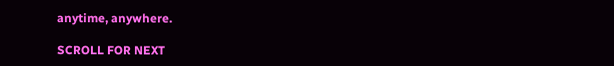anytime, anywhere.

SCROLL FOR NEXT